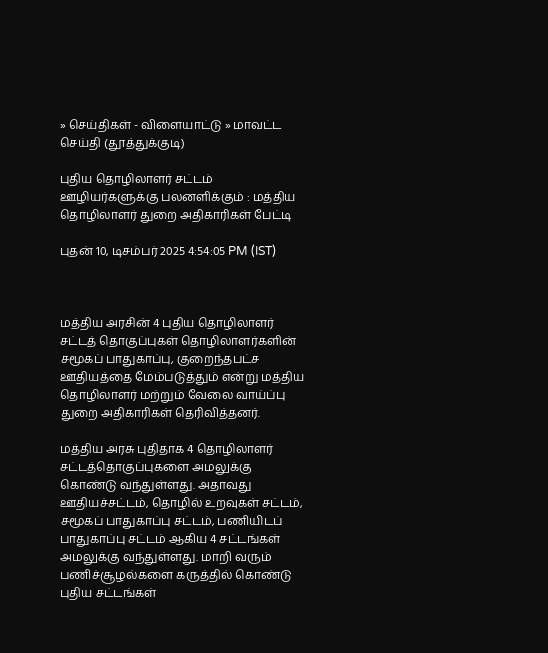» செய்திகள் - விளையாட்டு » மாவட்ட செய்தி (தூத்துக்குடி)

புதிய தொழிலாளர் சட்டம் ஊழியர்களுக்கு பலனளிக்கும் : மத்திய தொழிலாளர் துறை அதிகாரிகள் பேட்டி

புதன் 10, டிசம்பர் 2025 4:54:05 PM (IST)



மத்திய அரசின் 4 புதிய தொழிலாளர் சட்டத் தொகுப்புகள் தொழிலாளர்களின் சமூகப் பாதுகாப்பு, குறைந்தபட்ச ஊதியத்தை மேம்படுத்தும் என்று மத்திய தொழிலாளர் மற்றும் வேலை வாய்ப்பு துறை அதிகாரிகள் தெரிவித்தனர்.

மத்திய அரசு புதிதாக 4 தொழிலாளர் சட்டத்தொகுப்புகளை அமலுக்கு கொண்டு வந்துள்ளது. அதாவது ஊதியச்சட்டம், தொழில் உறவுகள் சட்டம், சமூகப் பாதுகாப்பு சட்டம், பணியிடப் பாதுகாப்பு சட்டம் ஆகிய 4 சட்டங்கள் அமலுக்கு வந்துள்ளது. மாறி வரும் பணிச்சூழல்களை கருத்தில் கொண்டு புதிய சட்டங்கள்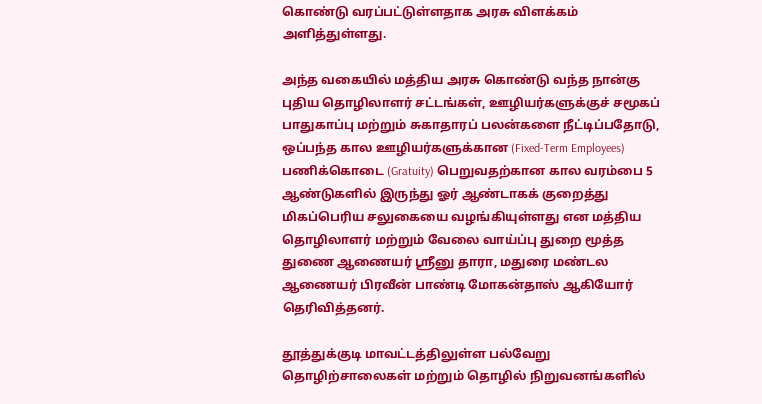கொண்டு வரப்பட்டுள்ளதாக அரசு விளக்கம் அளித்துள்ளது.

அந்த வகையில் மத்திய அரசு கொண்டு வந்த நான்கு புதிய தொழிலாளர் சட்டங்கள், ஊழியர்களுக்குச் சமூகப் பாதுகாப்பு மற்றும் சுகாதாரப் பலன்களை நீட்டிப்பதோடு, ஒப்பந்த கால ஊழியர்களுக்கான (Fixed-Term Employees) பணிக்கொடை (Gratuity) பெறுவதற்கான கால வரம்பை 5 ஆண்டுகளில் இருந்து ஓர் ஆண்டாகக் குறைத்து மிகப்பெரிய சலுகையை வழங்கியுள்ளது என மத்திய தொழிலாளர் மற்றும் வேலை வாய்ப்பு துறை மூத்த துணை ஆணையர் ஶ்ரீனு தாரா, மதுரை மண்டல ஆணையர் பிரவீன் பாண்டி மோகன்தாஸ் ஆகியோர் தெரிவித்தனர்.

தூத்துக்குடி மாவட்டத்திலுள்ள பல்வேறு தொழிற்சாலைகள் மற்றும் தொழில் நிறுவனங்களில்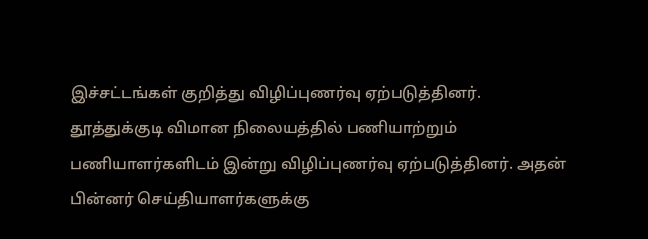இச்சட்டங்கள் குறித்து விழிப்புணர்வு ஏற்படுத்தினர். தூத்துக்குடி விமான நிலையத்தில் பணியாற்றும் பணியாளர்களிடம் இன்று விழிப்புணர்வு ஏற்படுத்தினர். அதன் பின்னர் செய்தியாளர்களுக்கு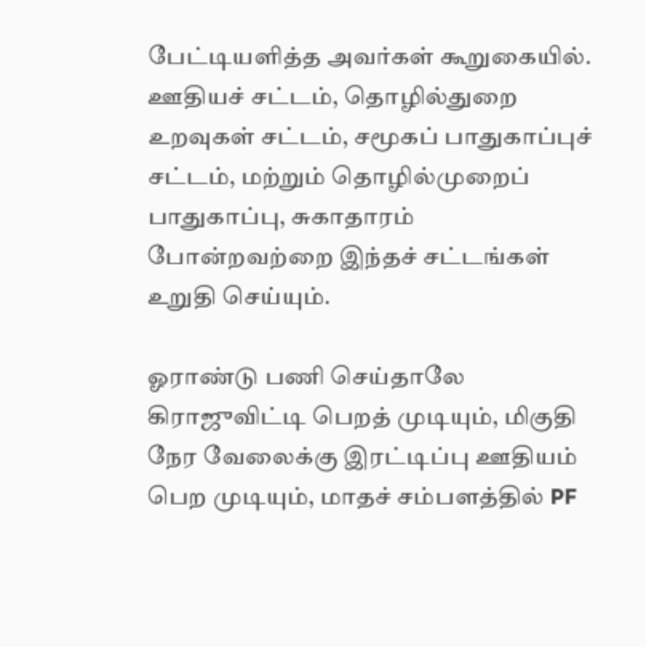பேட்டியளித்த அவர்கள் கூறுகையில். ஊதியச் சட்டம், தொழில்துறை உறவுகள் சட்டம், சமூகப் பாதுகாப்புச் சட்டம், மற்றும் தொழில்முறைப் பாதுகாப்பு, சுகாதாரம் போன்றவற்றை இந்தச் சட்டங்கள் உறுதி செய்யும்.

ஓராண்டு பணி செய்தாலே கிராஜுவிட்டி பெறத் முடியும், மிகுதி நேர வேலைக்கு இரட்டிப்பு ஊதியம் பெற முடியும், மாதச் சம்பளத்தில் PF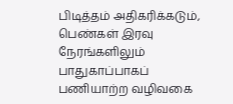பிடித்தம் அதிகரிக்கடும், பெண்கள் இரவு நேரங்களிலும் பாதுகாப்பாகப் பணியாற்ற வழிவகை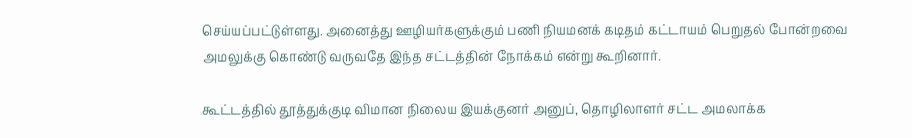செய்யப்பட்டுள்ளது. அனைத்து ஊழியர்களுக்கும் பணி நியமனக் கடிதம் கட்டாயம் பெறுதல் போன்றவை அமலுக்கு கொண்டு வருவதே இந்த சட்டத்தின் நோக்கம் என்று கூறினார்.

கூட்டத்தில் தூத்துக்குடி விமான நிலைய இயக்குனர் அனுப், தொழிலாளர் சட்ட அமலாக்க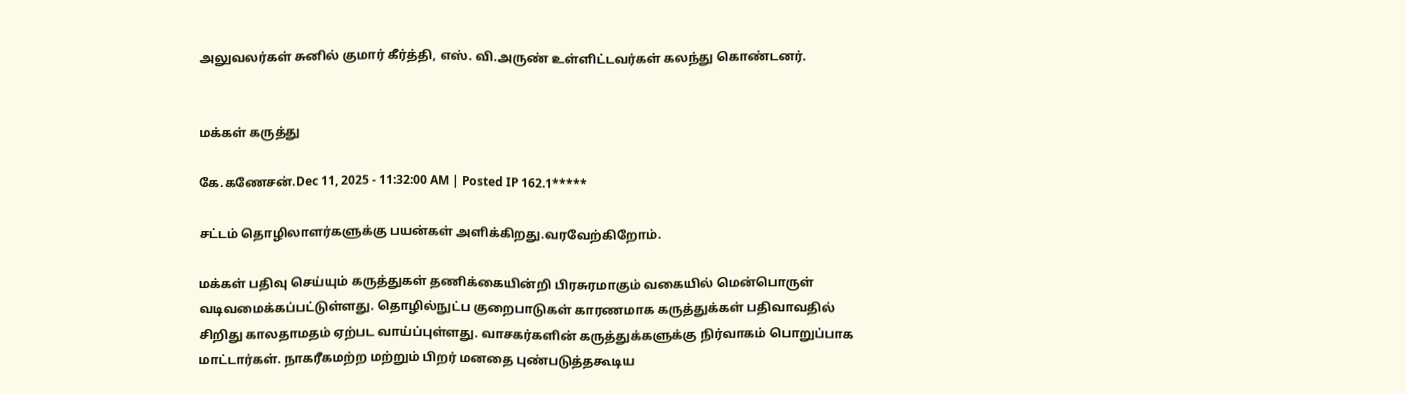அலுவலர்கள் சுனில் குமார் கீர்த்தி, எஸ். வி.அருண் உள்ளிட்டவர்கள் கலந்து கொண்டனர்.


மக்கள் கருத்து

கே.கணேசன்.Dec 11, 2025 - 11:32:00 AM | Posted IP 162.1*****

சட்டம் தொழிலாளர்களுக்கு பயன்கள் அளிக்கிறது.வரவேற்கிறோம்.

மக்கள் பதிவு செய்யும் கருத்துகள் தணிக்கையின்றி பிரசுரமாகும் வகையில் மென்பொருள் வடிவமைக்கப்பட்டுள்ளது. தொழில்நுட்ப குறைபாடுகள் காரணமாக கருத்துக்கள் பதிவாவதில் சிறிது காலதாமதம் ஏற்பட வாய்ப்புள்ளது. வாசகர்களின் கருத்துக்களுக்கு நிர்வாகம் பொறுப்பாக மாட்டார்கள். நாகரீகமற்ற மற்றும் பிறர் மனதை புண்படுத்தகூடிய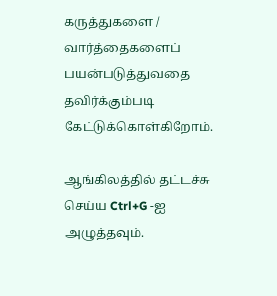கருத்துகளை / வார்த்தைகளைப் பயன்படுத்துவதை தவிர்க்கும்படி கேட்டுக்கொள்கிறோம்.

ஆங்கிலத்தில் தட்டச்சு செய்ய Ctrl+G -ஐ அழுத்தவும்.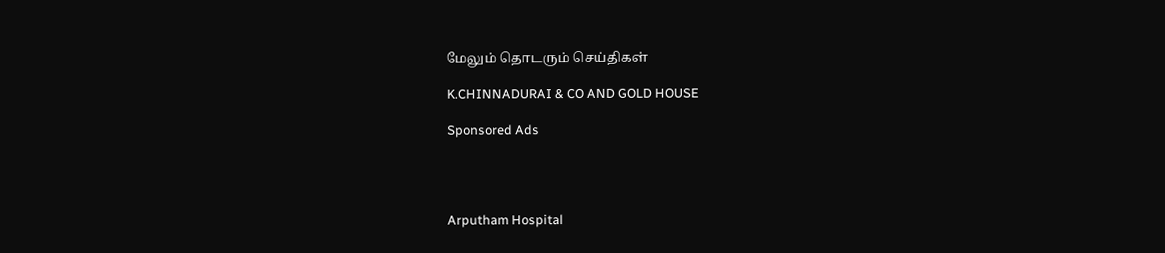மேலும் தொடரும் செய்திகள்

K.CHINNADURAI & CO AND GOLD HOUSE

Sponsored Ads




Arputham Hospital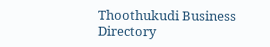Thoothukudi Business Directory